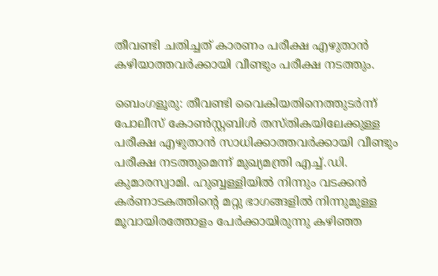തീവണ്ടി ചതിച്ചത് കാരണം പരീക്ഷ എഴുതാന്‍ കഴിയാത്തവര്‍ക്കായി വീണ്ടും പരീക്ഷ നടത്തും.

ബെംഗളൂരു: തീവണ്ടി വൈകിയതിനെത്തുടർന്ന് പോലീസ് കോൺസ്റ്റബിൾ തസ്തികയിലേക്കുള്ള പരീക്ഷ എഴുതാൻ സാധിക്കാത്തവർക്കായി വീണ്ടും പരീക്ഷ നടത്തുമെന്ന് മുഖ്യമന്ത്രി എച്ച്.ഡി. കുമാരസ്വാമി. ഹുബ്ബള്ളിയിൽ നിന്നും വടക്കൻ കർണാടകത്തിന്റെ മറ്റു ഭാഗങ്ങളിൽ നിന്നുമുള്ള മൂവായിരത്തോളം പേർക്കായിരുന്നു കഴിഞ്ഞ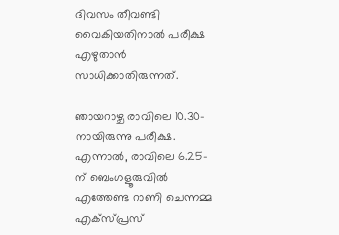ദിവസം തീവണ്ടി വൈകിയതിനാൽ പരീക്ഷ എഴുതാൻ സാധിക്കാതിരുന്നത്.

ഞായറാഴ്ച രാവിലെ 10.30-നായിരുന്നു പരീക്ഷ. എന്നാൽ, രാവിലെ 6.25-ന് ബെംഗളൂരുവിൽ എത്തേണ്ട റാണി ചെന്നമ്മ എക്സ്‌പ്രസ്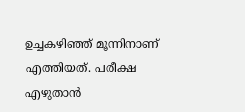ഉച്ചകഴിഞ്ഞ് മൂന്നിനാണ് എത്തിയത്. പരീക്ഷ എഴുതാൻ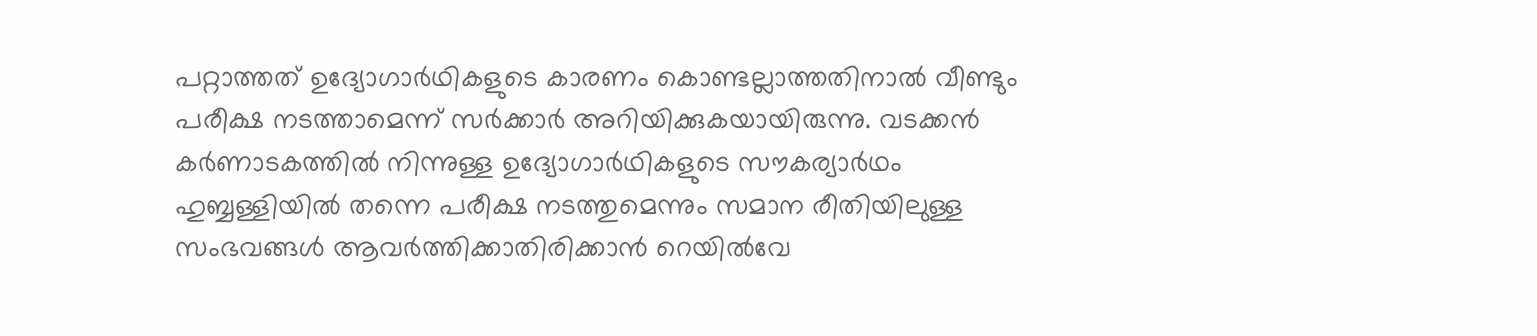പറ്റാത്തത് ഉദ്യോഗാർഥികളുടെ കാരണം കൊണ്ടല്ലാത്തതിനാൽ വീണ്ടും പരീക്ഷ നടത്താമെന്ന് സർക്കാർ അറിയിക്കുകയായിരുന്നു. വടക്കൻ കർണാടകത്തിൽ നിന്നുള്ള ഉദ്യോഗാർഥികളുടെ സൗകര്യാർഥം ഹുബ്ബള്ളിയിൽ തന്നെ പരീക്ഷ നടത്തുമെന്നും സമാന രീതിയിലുള്ള സംഭവങ്ങൾ ആവർത്തിക്കാതിരിക്കാൻ റെയിൽവേ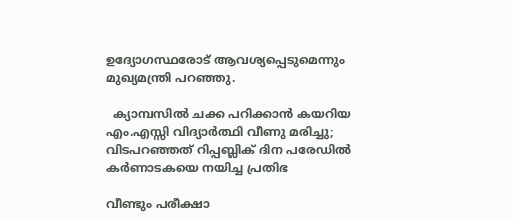ഉദ്യോഗസ്ഥരോട് ആവശ്യപ്പെടുമെന്നും മുഖ്യമന്ത്രി പറഞ്ഞു.

  ക്യാമ്പസിൽ ചക്ക പറിക്കാൻ കയറിയ എം.എസ്സി വിദ്യാർത്ഥി വീണു മരിച്ചു; വിടപറഞ്ഞത് റിപ്പബ്ലിക് ദിന പരേഡിൽ കർണാടകയെ നയിച്ച പ്രതിഭ

വീണ്ടും പരീക്ഷാ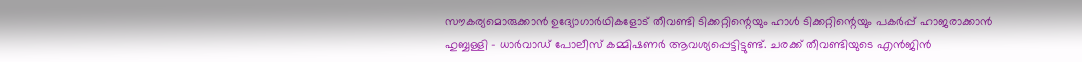സൗകര്യമൊരുക്കാൻ ഉദ്യോഗാർഥികളോട് തീവണ്ടി ടിക്കറ്റിന്റെയും ഹാൾ ടിക്കറ്റിന്റെയും പകർപ്പ് ഹാജരാക്കാൻ ഹുബ്ബള്ളി – ധാർവാഡ് പോലീസ് കമ്മിഷണർ ആവശ്യപ്പെട്ടിട്ടുണ്ട്. ചരക്ക് തീവണ്ടിയുടെ എൻജിൻ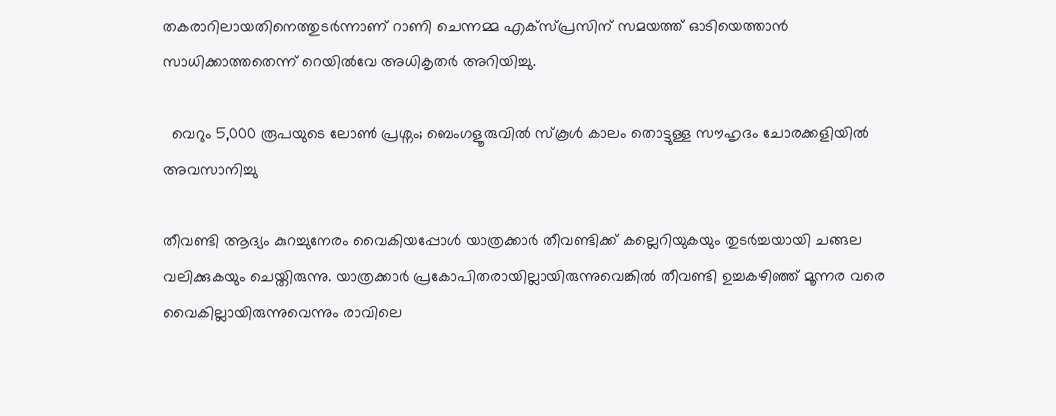തകരാറിലായതിനെത്തുടർന്നാണ് റാണി ചെന്നമ്മ എക്സ്‌പ്രസിന് സമയത്ത് ഓടിയെത്താൻ സാധിക്കാത്തതെന്ന് റെയിൽവേ അധികൃതർ അറിയിച്ചു.

  വെറും 5,000 രൂപയുടെ ലോൺ പ്രശ്നം; ബെംഗളൂരുവിൽ സ്കൂൾ കാലം തൊട്ടുള്ള സൗഹൃദം ചോരക്കളിയിൽ അവസാനിച്ചു

തീവണ്ടി ആദ്യം കുറച്ചുനേരം വൈകിയപ്പോൾ യാത്രക്കാർ തീവണ്ടിക്ക് കല്ലെറിയുകയും തുടർച്ചയായി ചങ്ങല വലിക്കുകയും ചെയ്തിരുന്നു. യാത്രക്കാർ പ്രകോപിതരായില്ലായിരുന്നുവെങ്കിൽ തീവണ്ടി ഉച്ചകഴിഞ്ഞ് മൂന്നര വരെ വൈകില്ലായിരുന്നുവെന്നും രാവിലെ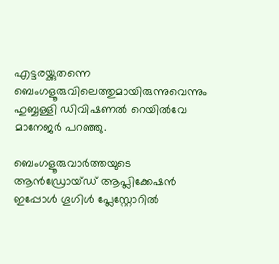എട്ടരയ്ക്കുതന്നെ ബെംഗളൂരുവിലെത്തുമായിരുന്നുവെന്നും ഹുബ്ബള്ളി ഡിവിഷണൽ റെയിൽവേ മാനേജർ പറഞ്ഞു.

ബെംഗളൂരുവാർത്തയുടെ ആൻഡ്രോയ്ഡ് ആപ്ലിക്കേഷൻ ഇപ്പോൾ ഗൂഗിൾ പ്ലേസ്റ്റോറിൽ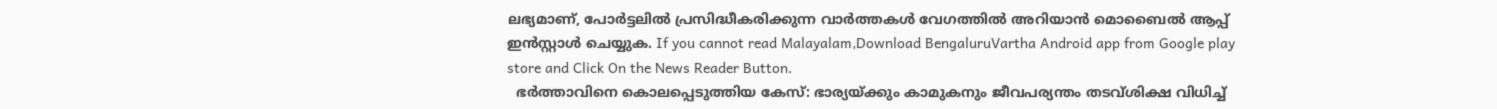ലഭ്യമാണ്, പോർട്ടലിൽ പ്രസിദ്ധീകരിക്കുന്ന വാർത്തകൾ വേഗത്തിൽ അറിയാൻ മൊബൈൽ ആപ്പ് ഇൻസ്റ്റാൾ ചെയ്യുക. If you cannot read Malayalam,Download BengaluruVartha Android app from Google play store and Click On the News Reader Button.
  ഭർത്താവിനെ കൊലപ്പെടുത്തിയ കേസ്: ഭാര്യയ്ക്കും കാമുകനും ജീവപര്യന്തം തടവ്ശിക്ഷ വിധിച്ച്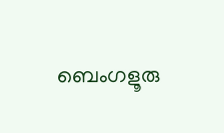ബെംഗളൂരു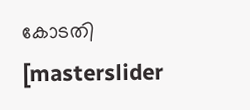കോടതി
[masterslider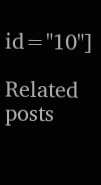id="10"]

Related posts